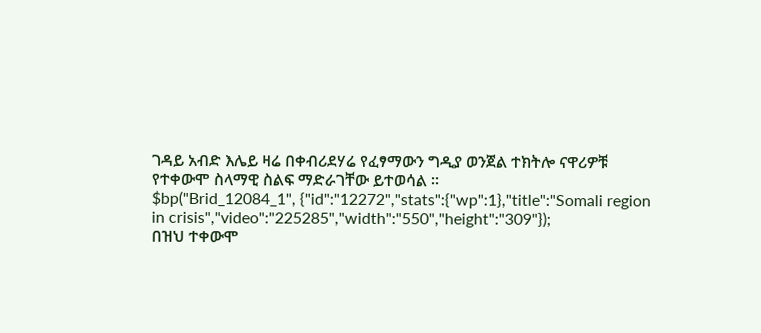ገዳይ አብድ እሌይ ዛሬ በቀብሪደሃሬ የፈፃማውን ግዲያ ወንጀል ተክትሎ ናዋሪዎቹ የተቀውሞ ስላማዊ ስልፍ ማድራገቸው ይተወሳል ።
$bp("Brid_12084_1", {"id":"12272","stats":{"wp":1},"title":"Somali region in crisis","video":"225285","width":"550","height":"309"});
በዝህ ተቀውሞ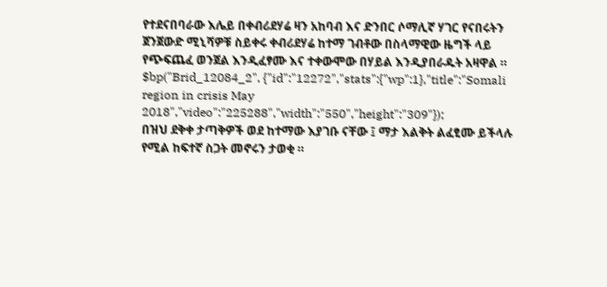የተደናበባራው እሌይ በቀብሪደሃሬ ዛን አከባብ እና ድንበር ሶማሊኛ ሃገር የናበሩትን ጀንጀውድ ሚኒሻዎቹ ስይቀሩ ቀብሪደሃሬ ከተማ ገብቶው በስላማዊው ዜግች ላይ የጭፍጨፈ ወንጀል እንዲፈፃሙ እና ተቀውሞው በሃይል እንዲያበራዱት አዛዋል ።
$bp("Brid_12084_2", {"id":"12272","stats":{"wp":1},"title":"Somali region in crisis May 2018","video":"225288","width":"550","height":"309"});
በዝህ ደቅቀ ታጣቅዎች ወደ ከተማው እያገቡ ናቸው ፤ ማታ እልቅት ልፈፂሙ ይችላሉ የሚል ከፍተኛ ስጋት መኖሩን ታወቂ ።